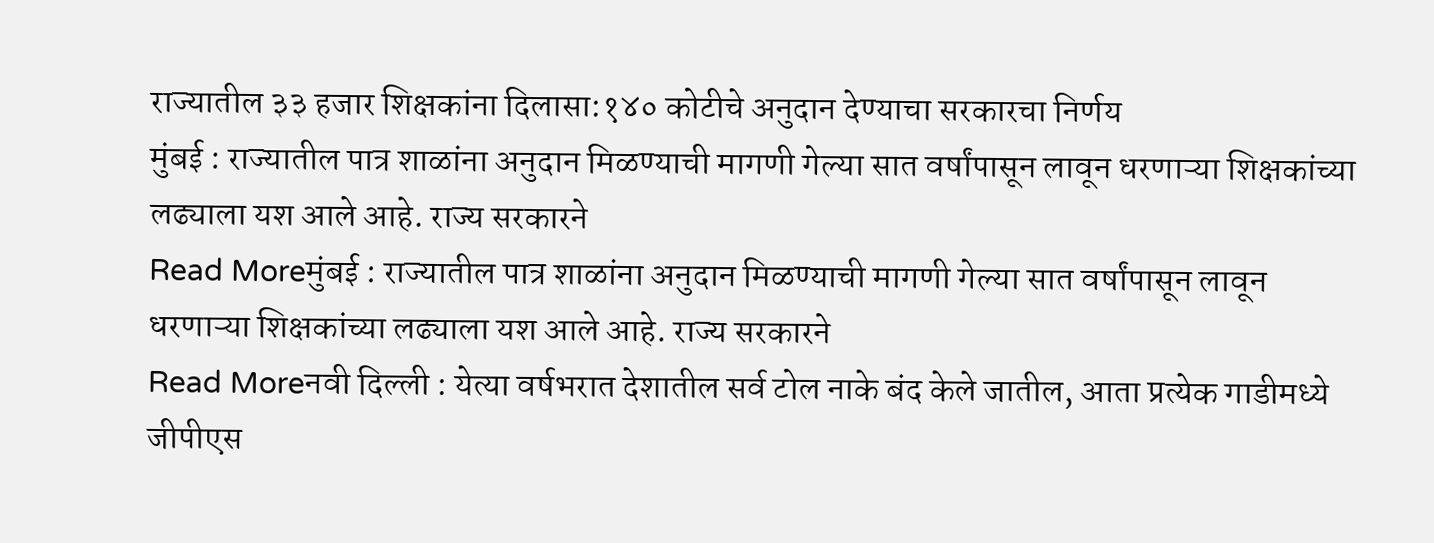राज्यातील ३३ हजार शिक्षकांना दिलासा:१४० कोटीचे अनुदान देण्याचा सरकारचा निर्णय
मुंबई : राज्यातील पात्र शाळांना अनुदान मिळण्याची मागणी गेल्या सात वर्षांपासून लावून धरणाऱ्या शिक्षकांच्या लढ्याला यश आले आहे. राज्य सरकारने
Read Moreमुंबई : राज्यातील पात्र शाळांना अनुदान मिळण्याची मागणी गेल्या सात वर्षांपासून लावून धरणाऱ्या शिक्षकांच्या लढ्याला यश आले आहे. राज्य सरकारने
Read Moreनवी दिल्ली : येत्या वर्षभरात देशातील सर्व टोल नाके बंद केले जातील, आता प्रत्येक गाडीमध्ये जीपीएस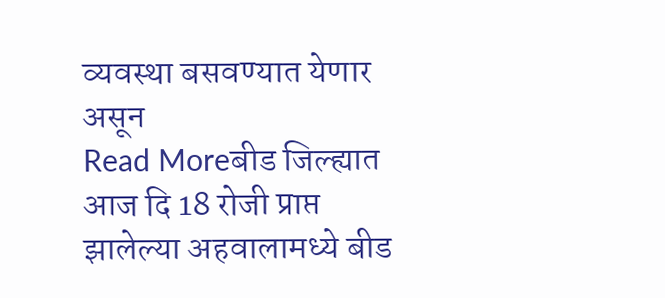व्यवस्था बसवण्यात येणार असून
Read Moreबीड जिल्ह्यात आज दि 18 रोजी प्राप्त झालेल्या अहवालामध्ये बीड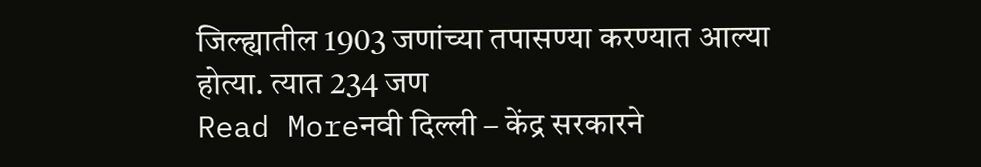जिल्ह्यातील 1903 जणांच्या तपासण्या करण्यात आल्या होत्या. त्यात 234 जण
Read Moreनवी दिल्ली – केंद्र सरकारने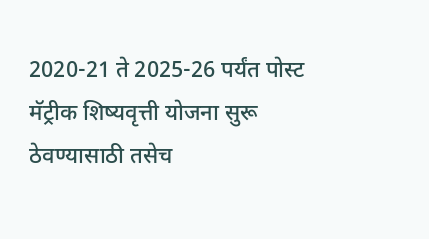2020-21 ते 2025-26 पर्यंत पोस्ट मॅट्रीक शिष्यवृत्ती योजना सुरू ठेवण्यासाठी तसेच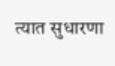त्यात सुधारणा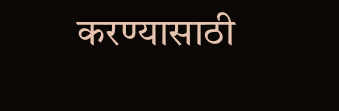करण्यासाठी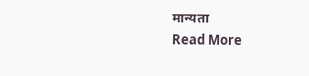मान्यता
Read More